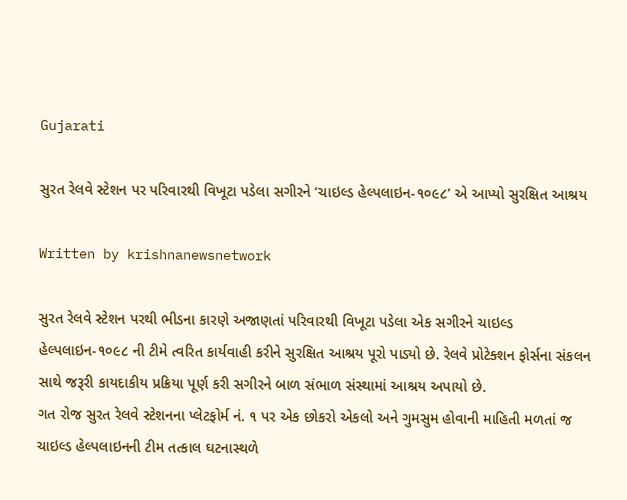Gujarati

સુરત રેલવે સ્ટેશન પર પરિવારથી વિખૂટા પડેલા સગીરને ‘ચાઇલ્ડ હેલ્પલાઇન-૧૦૯૮’ એ આપ્યો સુરક્ષિત આશ્રય

Written by krishnanewsnetwork

સુરત રેલવે સ્ટેશન પરથી ભીડના કારણે અજાણતાં પરિવારથી વિખૂટા પડેલા એક સગીરને ચાઇલ્ડ હેલ્પલાઇન-૧૦૯૮ ની ટીમે ત્વરિત કાર્યવાહી કરીને સુરક્ષિત આશ્રય પૂરો પાડ્યો છે. રેલવે પ્રોટેક્શન ફોર્સના સંકલન સાથે જરૂરી કાયદાકીય પ્રક્રિયા પૂર્ણ કરી સગીરને બાળ સંભાળ સંસ્થામાં આશ્રય અપાયો છે.
ગત રોજ સુરત રેલવે સ્ટેશનના પ્લેટફોર્મ નં. ૧ પર એક છોકરો એકલો અને ગુમસુમ હોવાની માહિતી મળતાં જ ચાઇલ્ડ હેલ્પલાઇનની ટીમ તત્કાલ ઘટનાસ્થળે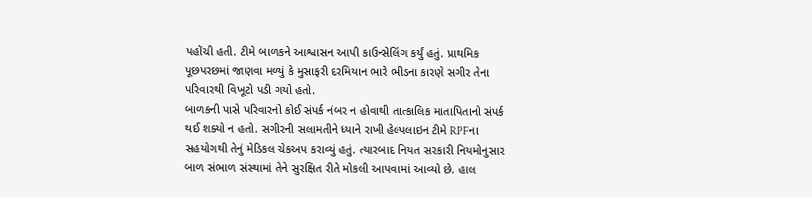પહોંચી હતી. ટીમે બાળકને આશ્વાસન આપી કાઉન્સેલિંગ કર્યું હતું. પ્રાથમિક પૂછપરછમાં જાણવા મળ્યું કે મુસાફરી દરમિયાન ભારે ભીડના કારણે સગીર તેના પરિવારથી વિખૂટો પડી ગયો હતો.
બાળકની પાસે પરિવારનો કોઈ સંપર્ક નંબર ન હોવાથી તાત્કાલિક માતાપિતાનો સંપર્ક થઈ શક્યો ન હતો. સગીરની સલામતીને ધ્યાને રાખી હેલ્પલાઇન ટીમે RPFના સહયોગથી તેનું મેડિકલ ચેકઅપ કરાવ્યું હતું. ત્યારબાદ નિયત સરકારી નિયમોનુસાર બાળ સંભાળ સંસ્થામાં તેને સુરક્ષિત રીતે મોકલી આપવામાં આવ્યો છે. હાલ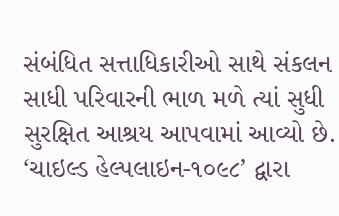સંબંધિત સત્તાધિકારીઓ સાથે સંકલન સાધી પરિવારની ભાળ મળે ત્યાં સુધી સુરક્ષિત આશ્રય આપવામાં આવ્યો છે.
‘ચાઇલ્ડ હેલ્પલાઇન-૧૦૯૮’ દ્વારા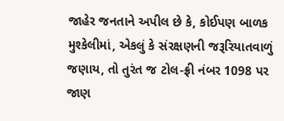જાહેર જનતાને અપીલ છે કે, કોઈપણ બાળક મુશ્કેલીમાં, એકલું કે સંરક્ષણની જરૂરિયાતવાળું જણાય, તો તુરંત જ ટોલ-ફ્રી નંબર 1098 પર જાણ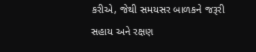કરીએ, જેથી સમયસર બાળકને જરૂરી સહાય અને રક્ષણ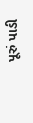પૂરું પાડી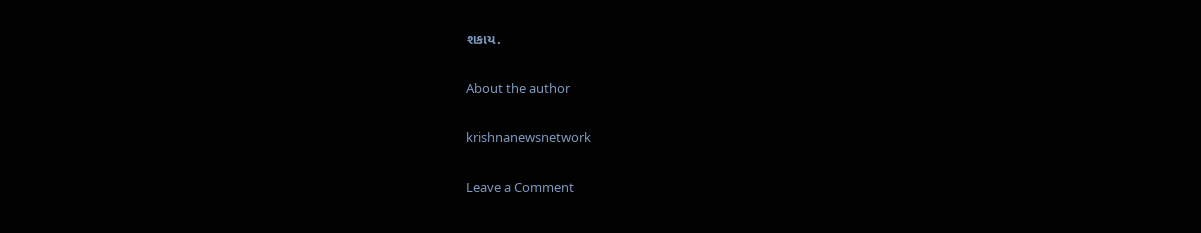શકાય.

About the author

krishnanewsnetwork

Leave a Comment